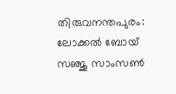തിരുവനന്തപുരം: ലോക്കൽ ബോയ് സഞ്ജു സാംസൺ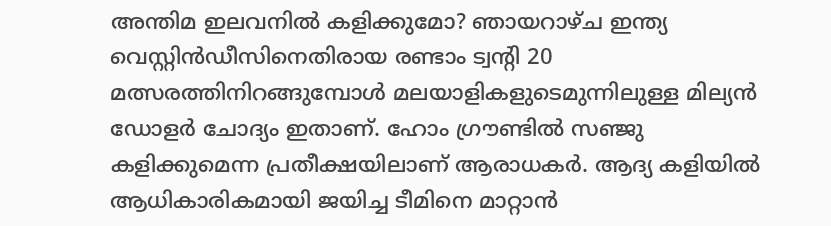അന്തിമ ഇലവനിൽ കളിക്കുമോ? ഞായറാഴ്ച ഇന്ത്യ വെസ്റ്റിൻഡീസിനെതിരായ രണ്ടാം ട്വന്റി 20 മത്സരത്തിനിറങ്ങുമ്പോൾ മലയാളികളുടെമുന്നിലുള്ള മില്യൻ ഡോളർ ചോദ്യം ഇതാണ്. ഹോം ഗ്രൗണ്ടിൽ സഞ്ജു കളിക്കുമെന്ന പ്രതീക്ഷയിലാണ് ആരാധകർ. ആദ്യ കളിയിൽ ആധികാരികമായി ജയിച്ച ടീമിനെ മാറ്റാൻ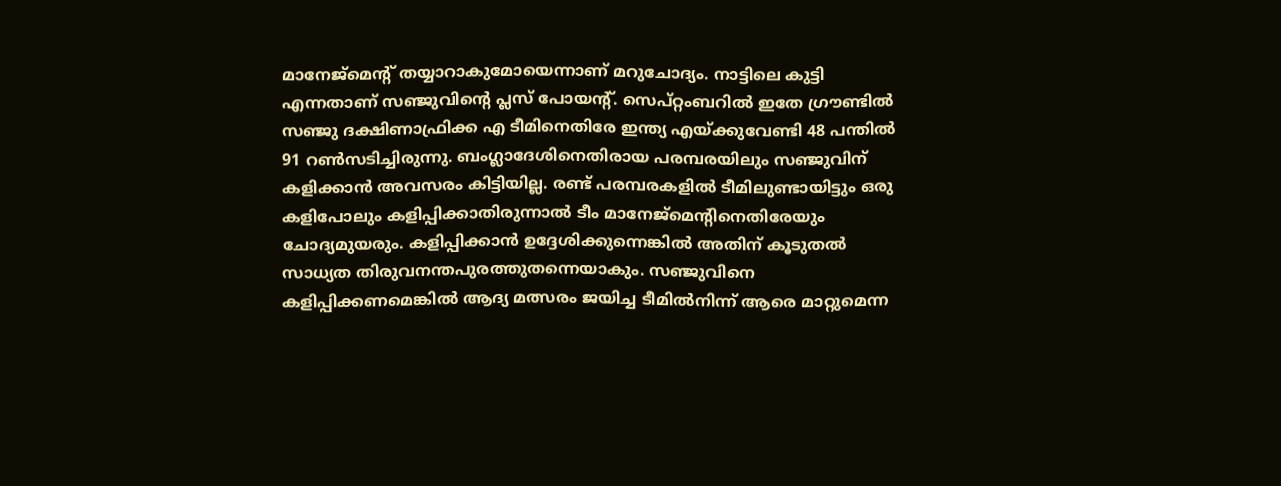മാനേജ്മെന്റ് തയ്യാറാകുമോയെന്നാണ് മറുചോദ്യം. നാട്ടിലെ കുട്ടി എന്നതാണ് സഞ്ജുവിന്റെ പ്ലസ് പോയന്റ്. സെപ്റ്റംബറിൽ ഇതേ ഗ്രൗണ്ടിൽ സഞ്ജു ദക്ഷിണാഫ്രിക്ക എ ടീമിനെതിരേ ഇന്ത്യ എയ്ക്കുവേണ്ടി 48 പന്തിൽ 91 റൺസടിച്ചിരുന്നു. ബംഗ്ലാദേശിനെതിരായ പരമ്പരയിലും സഞ്ജുവിന് കളിക്കാൻ അവസരം കിട്ടിയില്ല. രണ്ട് പരമ്പരകളിൽ ടീമിലുണ്ടായിട്ടും ഒരു കളിപോലും കളിപ്പിക്കാതിരുന്നാൽ ടീം മാനേജ്മെന്റിനെതിരേയും ചോദ്യമുയരും. കളിപ്പിക്കാൻ ഉദ്ദേശിക്കുന്നെങ്കിൽ അതിന് കൂടുതൽ സാധ്യത തിരുവനന്തപുരത്തുതന്നെയാകും. സഞ്ജുവിനെ കളിപ്പിക്കണമെങ്കിൽ ആദ്യ മത്സരം ജയിച്ച ടീമിൽനിന്ന് ആരെ മാറ്റുമെന്ന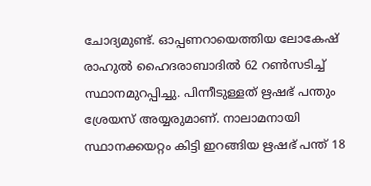ചോദ്യമുണ്ട്. ഓപ്പണറായെത്തിയ ലോകേഷ് രാഹുൽ ഹൈദരാബാദിൽ 62 റൺസടിച്ച് സ്ഥാനമുറപ്പിച്ചു. പിന്നീടുള്ളത് ഋഷഭ് പന്തും ശ്രേയസ് അയ്യരുമാണ്. നാലാമനായി സ്ഥാനക്കയറ്റം കിട്ടി ഇറങ്ങിയ ഋഷഭ് പന്ത് 18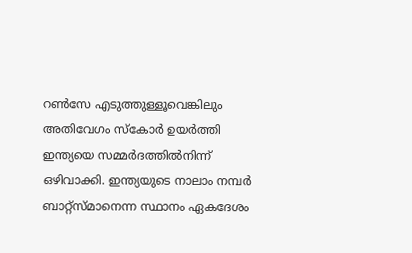റൺസേ എടുത്തുള്ളൂവെങ്കിലും അതിവേഗം സ്കോർ ഉയർത്തി ഇന്ത്യയെ സമ്മർദത്തിൽനിന്ന് ഒഴിവാക്കി. ഇന്ത്യയുടെ നാലാം നമ്പർ ബാറ്റ്സ്മാനെന്ന സ്ഥാനം ഏകദേശം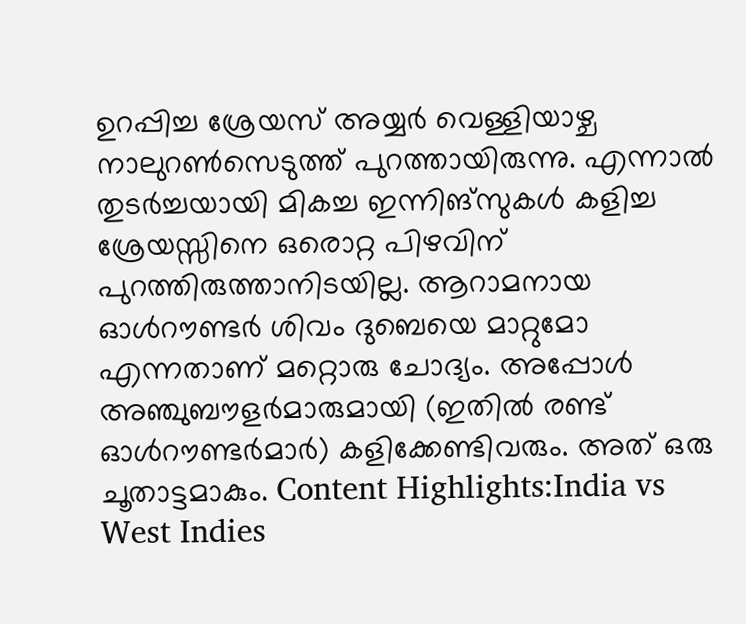ഉറപ്പിച്ച ശ്രേയസ് അയ്യർ വെള്ളിയാഴ്ച നാലുറൺസെടുത്ത് പുറത്തായിരുന്നു. എന്നാൽ തുടർച്ചയായി മികച്ച ഇന്നിങ്സുകൾ കളിച്ച ശ്രേയസ്സിനെ ഒരൊറ്റ പിഴവിന് പുറത്തിരുത്താനിടയില്ല. ആറാമനായ ഓൾറൗണ്ടർ ശിവം ദുബെയെ മാറ്റുമോ എന്നതാണ് മറ്റൊരു ചോദ്യം. അപ്പോൾ അഞ്ചുബൗളർമാരുമായി (ഇതിൽ രണ്ട് ഓൾറൗണ്ടർമാർ) കളിക്കേണ്ടിവരും. അത് ഒരു ചൂതാട്ടമാകും. Content Highlights:India vs West Indies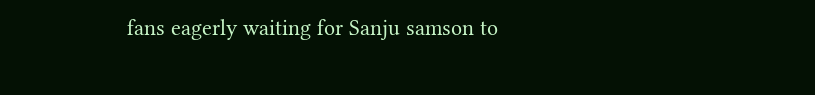fans eagerly waiting for Sanju samson to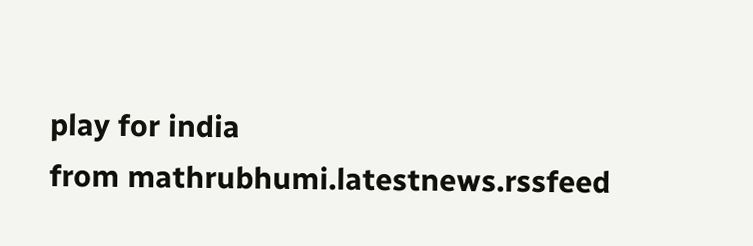play for india
from mathrubhumi.latestnews.rssfeed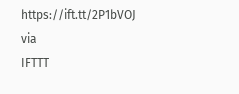https://ift.tt/2P1bVOJ
via
IFTTT